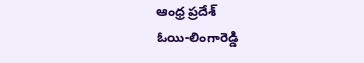ఆంధ్ర ప్రదేశ్
ఓయి-లింగారెడ్డి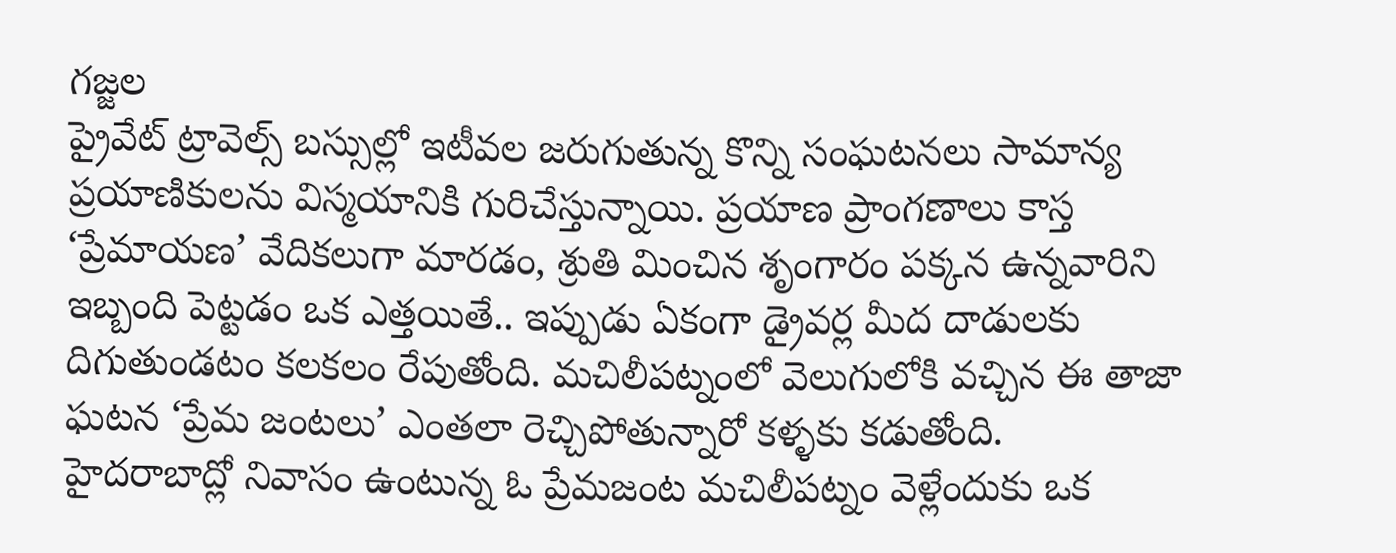గజ్జల
ప్రైవేట్ ట్రావెల్స్ బస్సుల్లో ఇటీవల జరుగుతున్న కొన్ని సంఘటనలు సామాన్య ప్రయాణికులను విస్మయానికి గురిచేస్తున్నాయి. ప్రయాణ ప్రాంగణాలు కాస్త ‘ప్రేమాయణ’ వేదికలుగా మారడం, శ్రుతి మించిన శృంగారం పక్కన ఉన్నవారిని ఇబ్బంది పెట్టడం ఒక ఎత్తయితే.. ఇప్పుడు ఏకంగా డ్రైవర్ల మీద దాడులకు దిగుతుండటం కలకలం రేపుతోంది. మచిలీపట్నంలో వెలుగులోకి వచ్చిన ఈ తాజా ఘటన ‘ప్రేమ జంటలు’ ఎంతలా రెచ్చిపోతున్నారో కళ్ళకు కడుతోంది.
హైదరాబాద్లో నివాసం ఉంటున్న ఓ ప్రేమజంట మచిలీపట్నం వెళ్లేందుకు ఒక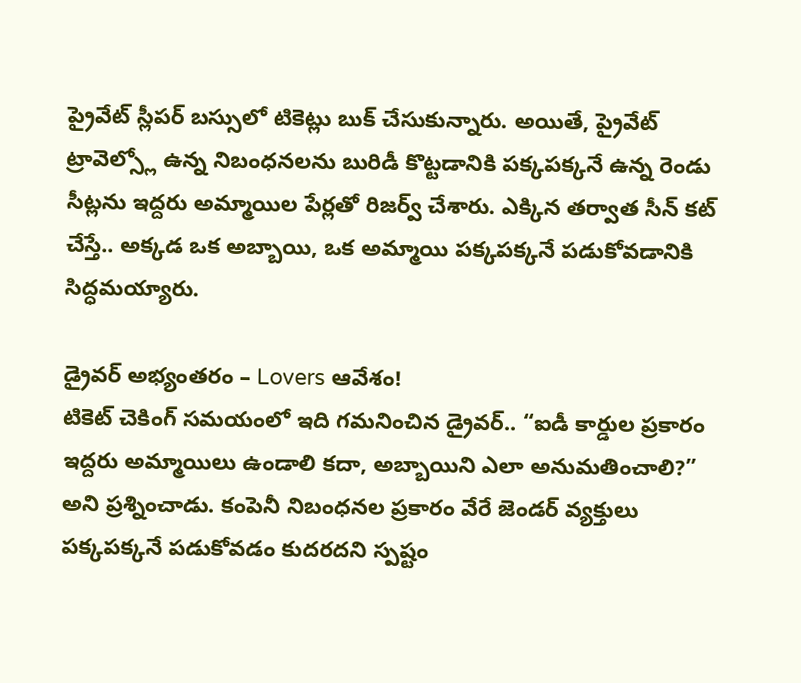ప్రైవేట్ స్లీపర్ బస్సులో టికెట్లు బుక్ చేసుకున్నారు. అయితే, ప్రైవేట్ ట్రావెల్స్లో ఉన్న నిబంధనలను బురిడీ కొట్టడానికి పక్కపక్కనే ఉన్న రెండు సీట్లను ఇద్దరు అమ్మాయిల పేర్లతో రిజర్వ్ చేశారు. ఎక్కిన తర్వాత సీన్ కట్ చేస్తే.. అక్కడ ఒక అబ్బాయి, ఒక అమ్మాయి పక్కపక్కనే పడుకోవడానికి సిద్ధమయ్యారు.

డ్రైవర్ అభ్యంతరం – Lovers ఆవేశం!
టికెట్ చెకింగ్ సమయంలో ఇది గమనించిన డ్రైవర్.. “ఐడీ కార్డుల ప్రకారం ఇద్దరు అమ్మాయిలు ఉండాలి కదా, అబ్బాయిని ఎలా అనుమతించాలి?” అని ప్రశ్నించాడు. కంపెనీ నిబంధనల ప్రకారం వేరే జెండర్ వ్యక్తులు పక్కపక్కనే పడుకోవడం కుదరదని స్పష్టం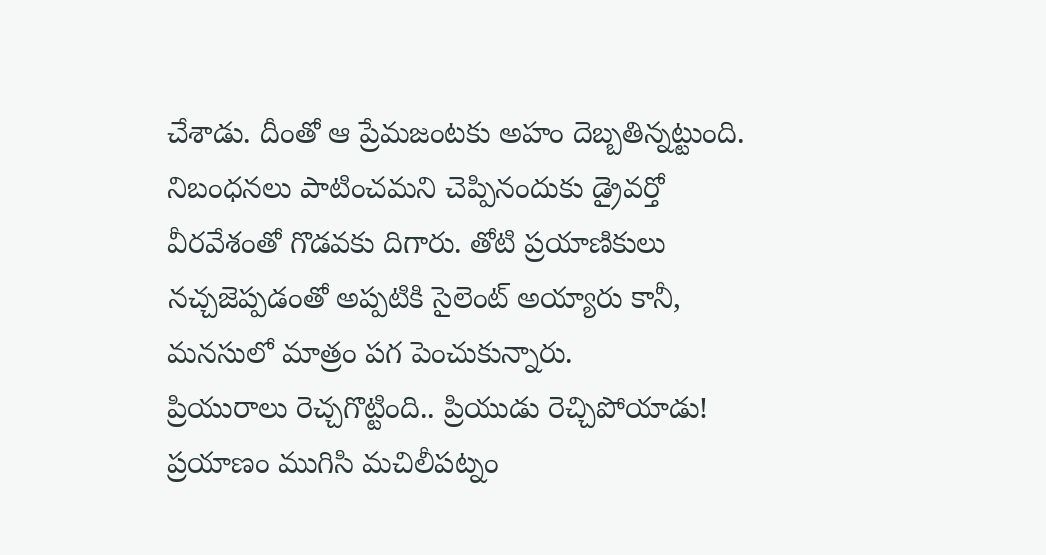చేశాడు. దీంతో ఆ ప్రేమజంటకు అహం దెబ్బతిన్నట్టుంది. నిబంధనలు పాటించమని చెప్పినందుకు డ్రైవర్తో వీరవేశంతో గొడవకు దిగారు. తోటి ప్రయాణికులు నచ్చజెప్పడంతో అప్పటికి సైలెంట్ అయ్యారు కానీ, మనసులో మాత్రం పగ పెంచుకున్నారు.
ప్రియురాలు రెచ్చగొట్టింది.. ప్రియుడు రెచ్చిపోయాడు!
ప్రయాణం ముగిసి మచిలీపట్నం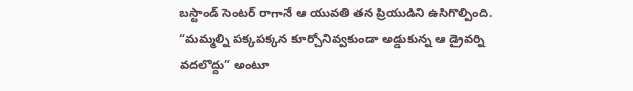బస్టాండ్ సెంటర్ రాగానే ఆ యువతి తన ప్రియుడిని ఉసిగొల్పింది. “మమ్మల్ని పక్కపక్కన కూర్చోనివ్వకుండా అడ్డుకున్న ఆ డ్రైవర్ని వదలొద్దు” అంటూ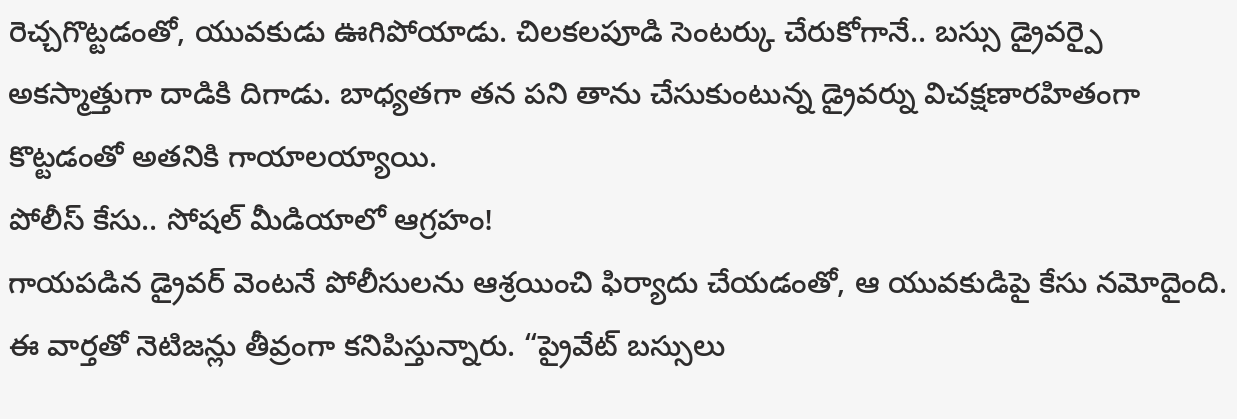రెచ్చగొట్టడంతో, యువకుడు ఊగిపోయాడు. చిలకలపూడి సెంటర్కు చేరుకోగానే.. బస్సు డ్రైవర్పై అకస్మాత్తుగా దాడికి దిగాడు. బాధ్యతగా తన పని తాను చేసుకుంటున్న డ్రైవర్ను విచక్షణారహితంగా కొట్టడంతో అతనికి గాయాలయ్యాయి.
పోలీస్ కేసు.. సోషల్ మీడియాలో ఆగ్రహం!
గాయపడిన డ్రైవర్ వెంటనే పోలీసులను ఆశ్రయించి ఫిర్యాదు చేయడంతో, ఆ యువకుడిపై కేసు నమోదైంది. ఈ వార్తతో నెటిజన్లు తీవ్రంగా కనిపిస్తున్నారు. “ప్రైవేట్ బస్సులు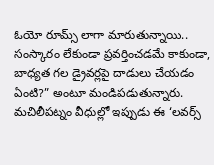ఓయో రూమ్స్ లాగా మారుతున్నాయి.. సంస్కారం లేకుండా ప్రవర్తించడమే కాకుండా, బాధ్యత గల డ్రైవర్లపై దాడులు చేయడం ఏంటి?” అంటూ మండిపడుతున్నారు.
మచిలీపట్నం వీధుల్లో ఇప్పుడు ఈ ‘లవర్స్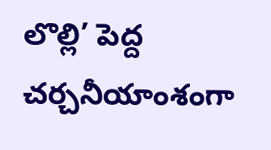లొల్లి’ పెద్ద చర్చనీయాంశంగా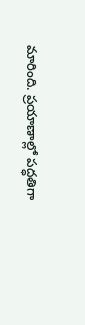మారింది. ప్రయాణాల్లో పద్ధతిగా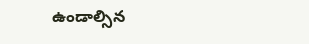ఉండాల్సిన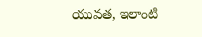యువత, ఇలాంటి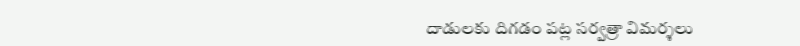దాడులకు దిగడం పట్ల సర్వత్రా విమర్శలు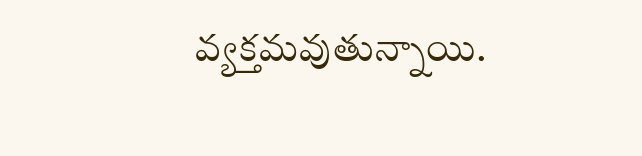వ్యక్తమవుతున్నాయి.